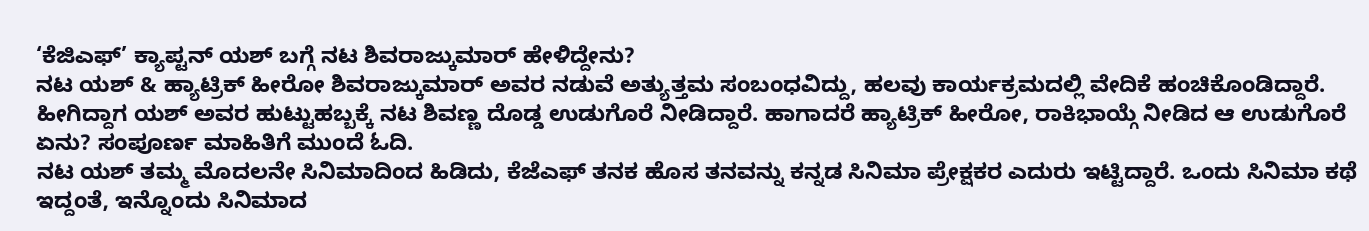‘ಕೆಜಿಎಫ್’ ಕ್ಯಾಪ್ಟನ್ ಯಶ್ ಬಗ್ಗೆ ನಟ ಶಿವರಾಜ್ಕುಮಾರ್ ಹೇಳಿದ್ದೇನು?
ನಟ ಯಶ್ & ಹ್ಯಾಟ್ರಿಕ್ ಹೀರೋ ಶಿವರಾಜ್ಕುಮಾರ್ ಅವರ ನಡುವೆ ಅತ್ಯುತ್ತಮ ಸಂಬಂಧವಿದ್ದು, ಹಲವು ಕಾರ್ಯಕ್ರಮದಲ್ಲಿ ವೇದಿಕೆ ಹಂಚಿಕೊಂಡಿದ್ದಾರೆ. ಹೀಗಿದ್ದಾಗ ಯಶ್ ಅವರ ಹುಟ್ಟುಹಬ್ಬಕ್ಕೆ ನಟ ಶಿವಣ್ಣ ದೊಡ್ಡ ಉಡುಗೊರೆ ನೀಡಿದ್ದಾರೆ. ಹಾಗಾದರೆ ಹ್ಯಾಟ್ರಿಕ್ ಹೀರೋ, ರಾಕಿಭಾಯ್ಗೆ ನೀಡಿದ ಆ ಉಡುಗೊರೆ ಏನು? ಸಂಪೂರ್ಣ ಮಾಹಿತಿಗೆ ಮುಂದೆ ಓದಿ.
ನಟ ಯಶ್ ತಮ್ಮ ಮೊದಲನೇ ಸಿನಿಮಾದಿಂದ ಹಿಡಿದು, ಕೆಜೆಎಫ್ ತನಕ ಹೊಸ ತನವನ್ನು ಕನ್ನಡ ಸಿನಿಮಾ ಪ್ರೇಕ್ಷಕರ ಎದುರು ಇಟ್ಟಿದ್ದಾರೆ. ಒಂದು ಸಿನಿಮಾ ಕಥೆ ಇದ್ದಂತೆ, ಇನ್ನೊಂದು ಸಿನಿಮಾದ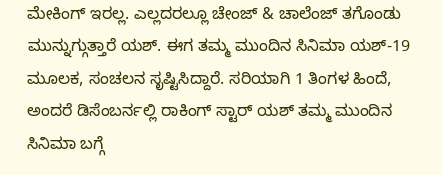ಮೇಕಿಂಗ್ ಇರಲ್ಲ. ಎಲ್ಲದರಲ್ಲೂ ಚೇಂಜ್ & ಚಾಲೆಂಜ್ ತಗೊಂಡು ಮುನ್ನುಗ್ಗುತ್ತಾರೆ ಯಶ್. ಈಗ ತಮ್ಮ ಮುಂದಿನ ಸಿನಿಮಾ ಯಶ್-19 ಮೂಲಕ, ಸಂಚಲನ ಸೃಷ್ಟಿಸಿದ್ದಾರೆ. ಸರಿಯಾಗಿ 1 ತಿಂಗಳ ಹಿಂದೆ, ಅಂದರೆ ಡಿಸೆಂಬರ್ನಲ್ಲಿ ರಾಕಿಂಗ್ ಸ್ಟಾರ್ ಯಶ್ ತಮ್ಮ ಮುಂದಿನ ಸಿನಿಮಾ ಬಗ್ಗೆ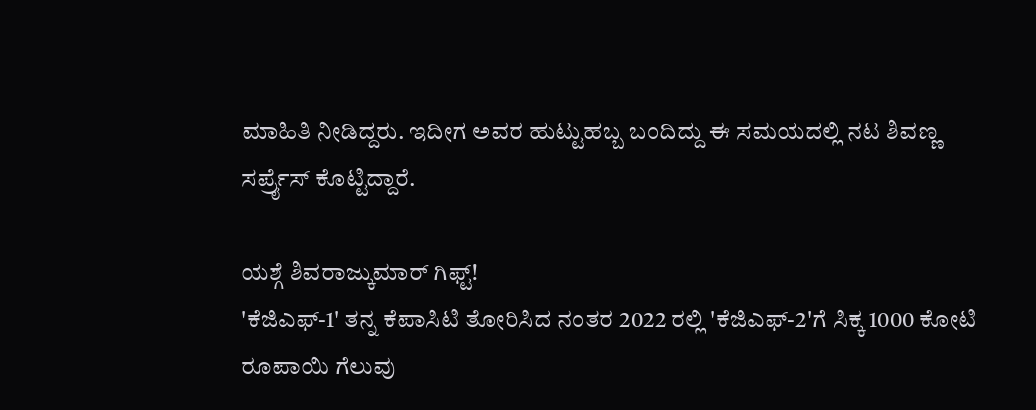ಮಾಹಿತಿ ನೀಡಿದ್ದರು. ಇದೀಗ ಅವರ ಹುಟ್ಟುಹಬ್ಬ ಬಂದಿದ್ದು ಈ ಸಮಯದಲ್ಲಿ ನಟ ಶಿವಣ್ಣ ಸರ್ಪ್ರೈಸ್ ಕೊಟ್ಟಿದ್ದಾರೆ.

ಯಶ್ಗೆ ಶಿವರಾಜ್ಕುಮಾರ್ ಗಿಫ್ಟ್!
'ಕೆಜಿಎಫ್-1' ತನ್ನ ಕೆಪಾಸಿಟಿ ತೋರಿಸಿದ ನಂತರ 2022 ರಲ್ಲಿ 'ಕೆಜಿಎಫ್-2'ಗೆ ಸಿಕ್ಕ 1000 ಕೋಟಿ ರೂಪಾಯಿ ಗೆಲುವು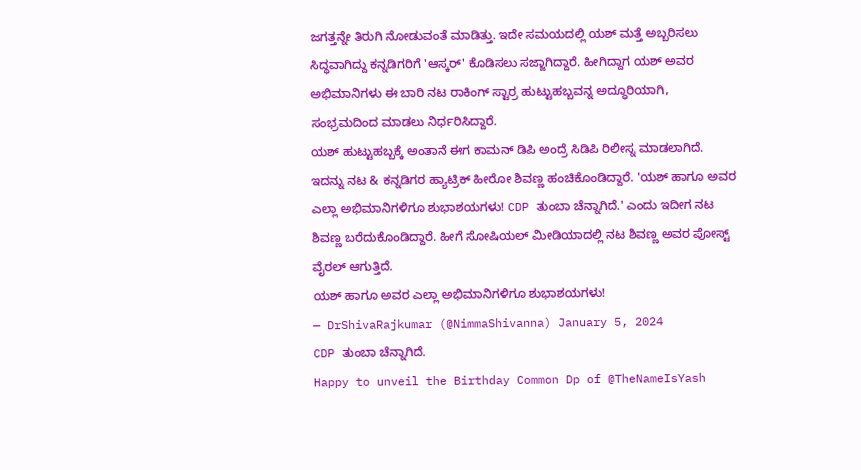ಜಗತ್ತನ್ನೇ ತಿರುಗಿ ನೋಡುವಂತೆ ಮಾಡಿತ್ತು. ಇದೇ ಸಮಯದಲ್ಲಿ ಯಶ್ ಮತ್ತೆ ಅಬ್ಬರಿಸಲು ಸಿದ್ಧವಾಗಿದ್ದು ಕನ್ನಡಿಗರಿಗೆ 'ಆಸ್ಕರ್' ಕೊಡಿಸಲು ಸಜ್ಜಾಗಿದ್ದಾರೆ. ಹೀಗಿದ್ದಾಗ ಯಶ್ ಅವರ ಅಭಿಮಾನಿಗಳು ಈ ಬಾರಿ ನಟ ರಾಕಿಂಗ್ ಸ್ಟಾರ್ರ ಹುಟ್ಟುಹಬ್ಬವನ್ನ ಅದ್ಧೂರಿಯಾಗಿ, ಸಂಭ್ರಮದಿಂದ ಮಾಡಲು ನಿರ್ಧರಿಸಿದ್ದಾರೆ.
ಯಶ್ ಹುಟ್ಟುಹಬ್ಬಕ್ಕೆ ಅಂತಾನೆ ಈಗ ಕಾಮನ್ ಡಿಪಿ ಅಂದ್ರೆ ಸಿಡಿಪಿ ರಿಲೀಸ್ನ ಮಾಡಲಾಗಿದೆ. ಇದನ್ನು ನಟ & ಕನ್ನಡಿಗರ ಹ್ಯಾಟ್ರಿಕ್ ಹೀರೋ ಶಿವಣ್ಣ ಹಂಚಿಕೊಂಡಿದ್ದಾರೆ. 'ಯಶ್ ಹಾಗೂ ಅವರ ಎಲ್ಲಾ ಅಭಿಮಾನಿಗಳಿಗೂ ಶುಭಾಶಯಗಳು! CDP ತುಂಬಾ ಚೆನ್ನಾಗಿದೆ.' ಎಂದು ಇದೀಗ ನಟ ಶಿವಣ್ಣ ಬರೆದುಕೊಂಡಿದ್ದಾರೆ. ಹೀಗೆ ಸೋಷಿಯಲ್ ಮೀಡಿಯಾದಲ್ಲಿ ನಟ ಶಿವಣ್ಣ ಅವರ ಪೋಸ್ಟ್ ವೈರಲ್ ಆಗುತ್ತಿದೆ.
ಯಶ್ ಹಾಗೂ ಅವರ ಎಲ್ಲಾ ಅಭಿಮಾನಿಗಳಿಗೂ ಶುಭಾಶಯಗಳು!
— DrShivaRajkumar (@NimmaShivanna) January 5, 2024
CDP ತುಂಬಾ ಚೆನ್ನಾಗಿದೆ.
Happy to unveil the Birthday Common Dp of @TheNameIsYash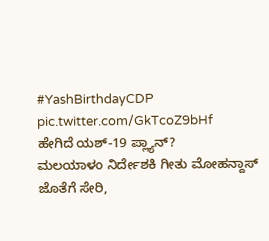#YashBirthdayCDP pic.twitter.com/GkTcoZ9bHf
ಹೇಗಿದೆ ಯಶ್-19 ಪ್ಲ್ಯಾನ್?
ಮಲಯಾಳಂ ನಿರ್ದೇಶಕಿ ಗೀತು ಮೋಹನ್ದಾಸ್ ಜೊತೆಗೆ ಸೇರಿ,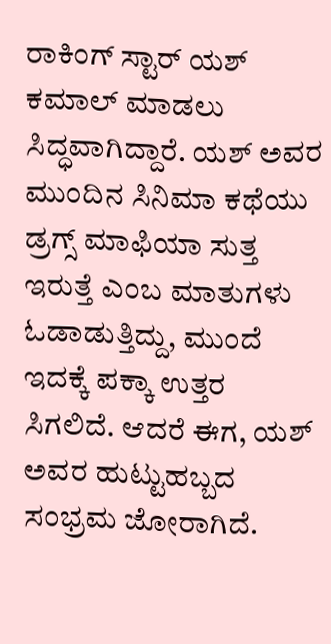ರಾಕಿಂಗ್ ಸ್ಟಾರ್ ಯಶ್ ಕಮಾಲ್ ಮಾಡಲು ಸಿದ್ಧವಾಗಿದ್ದಾರೆ. ಯಶ್ ಅವರ ಮುಂದಿನ ಸಿನಿಮಾ ಕಥೆಯು ಡ್ರಗ್ಸ್ ಮಾಫಿಯಾ ಸುತ್ತ ಇರುತ್ತೆ ಎಂಬ ಮಾತುಗಳು ಓಡಾಡುತ್ತಿದ್ದು, ಮುಂದೆ ಇದಕ್ಕೆ ಪಕ್ಕಾ ಉತ್ತರ ಸಿಗಲಿದೆ. ಆದರೆ ಈಗ, ಯಶ್ ಅವರ ಹುಟ್ಟುಹಬ್ಬದ ಸಂಭ್ರಮ ಜೋರಾಗಿದೆ.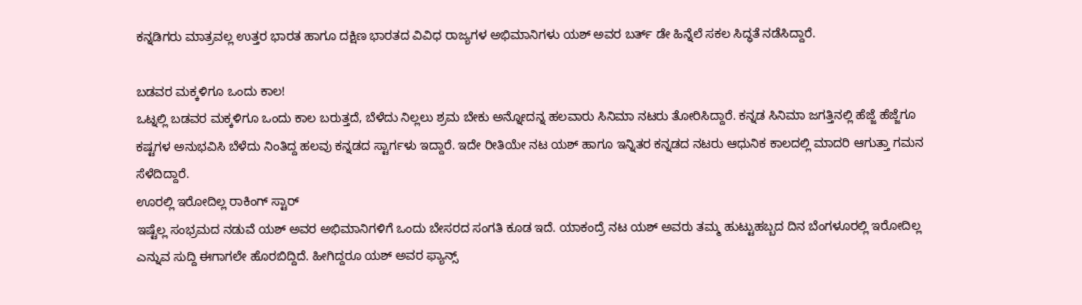ಕನ್ನಡಿಗರು ಮಾತ್ರವಲ್ಲ ಉತ್ತರ ಭಾರತ ಹಾಗೂ ದಕ್ಷಿಣ ಭಾರತದ ವಿವಿಧ ರಾಜ್ಯಗಳ ಅಭಿಮಾನಿಗಳು ಯಶ್ ಅವರ ಬರ್ತ್ ಡೇ ಹಿನ್ನೆಲೆ ಸಕಲ ಸಿದ್ಧತೆ ನಡೆಸಿದ್ದಾರೆ.

ಬಡವರ ಮಕ್ಕಳಿಗೂ ಒಂದು ಕಾಲ!
ಒಟ್ನಲ್ಲಿ ಬಡವರ ಮಕ್ಕಳಿಗೂ ಒಂದು ಕಾಲ ಬರುತ್ತದೆ, ಬೆಳೆದು ನಿಲ್ಲಲು ಶ್ರಮ ಬೇಕು ಅನ್ನೋದನ್ನ ಹಲವಾರು ಸಿನಿಮಾ ನಟರು ತೋರಿಸಿದ್ದಾರೆ. ಕನ್ನಡ ಸಿನಿಮಾ ಜಗತ್ತಿನಲ್ಲಿ ಹೆಜ್ಜೆ ಹೆಜ್ಜೆಗೂ ಕಷ್ಟಗಳ ಅನುಭವಿಸಿ ಬೆಳೆದು ನಿಂತಿದ್ದ ಹಲವು ಕನ್ನಡದ ಸ್ಟಾರ್ಗಳು ಇದ್ದಾರೆ. ಇದೇ ರೀತಿಯೇ ನಟ ಯಶ್ ಹಾಗೂ ಇನ್ನಿತರ ಕನ್ನಡದ ನಟರು ಆಧುನಿಕ ಕಾಲದಲ್ಲಿ ಮಾದರಿ ಆಗುತ್ತಾ ಗಮನ ಸೆಳೆದಿದ್ದಾರೆ.
ಊರಲ್ಲಿ ಇರೋದಿಲ್ಲ ರಾಕಿಂಗ್ ಸ್ಟಾರ್
ಇಷ್ಟೆಲ್ಲ ಸಂಭ್ರಮದ ನಡುವೆ ಯಶ್ ಅವರ ಅಭಿಮಾನಿಗಳಿಗೆ ಒಂದು ಬೇಸರದ ಸಂಗತಿ ಕೂಡ ಇದೆ. ಯಾಕಂದ್ರೆ ನಟ ಯಶ್ ಅವರು ತಮ್ಮ ಹುಟ್ಟುಹಬ್ಬದ ದಿನ ಬೆಂಗಳೂರಲ್ಲಿ ಇರೋದಿಲ್ಲ ಎನ್ನುವ ಸುದ್ದಿ ಈಗಾಗಲೇ ಹೊರಬಿದ್ದಿದೆ. ಹೀಗಿದ್ದರೂ ಯಶ್ ಅವರ ಫ್ಯಾನ್ಸ್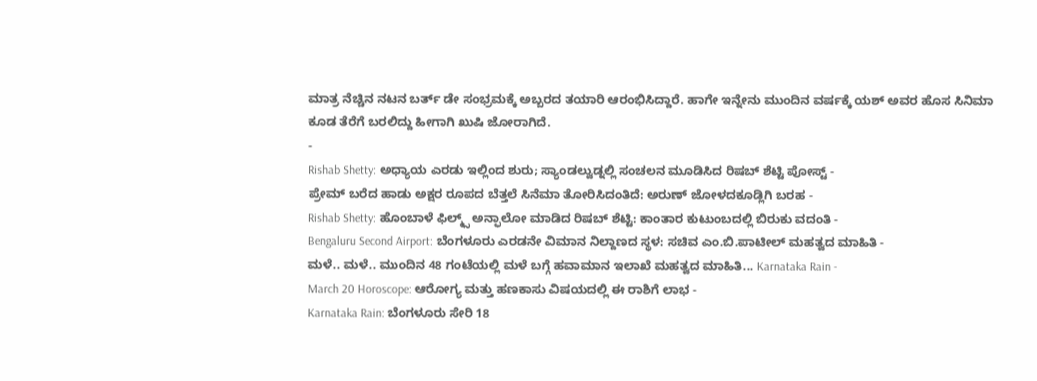ಮಾತ್ರ ನೆಚ್ಚಿನ ನಟನ ಬರ್ತ್ ಡೇ ಸಂಭ್ರಮಕ್ಕೆ ಅಬ್ಬರದ ತಯಾರಿ ಆರಂಭಿಸಿದ್ದಾರೆ. ಹಾಗೇ ಇನ್ನೇನು ಮುಂದಿನ ವರ್ಷಕ್ಕೆ ಯಶ್ ಅವರ ಹೊಸ ಸಿನಿಮಾ ಕೂಡ ತೆರೆಗೆ ಬರಲಿದ್ದು ಹೀಗಾಗಿ ಖುಷಿ ಜೋರಾಗಿದೆ.
-
Rishab Shetty: ಅಧ್ಯಾಯ ಎರಡು ಇಲ್ಲಿಂದ ಶುರು; ಸ್ಯಾಂಡಲ್ವುಡ್ನಲ್ಲಿ ಸಂಚಲನ ಮೂಡಿಸಿದ ರಿಷಬ್ ಶೆಟ್ಟಿ ಪೋಸ್ಟ್ -
ಪ್ರೇಮ್ ಬರೆದ ಹಾಡು ಅಕ್ಷರ ರೂಪದ ಬೆತ್ತಲೆ ಸಿನೆಮಾ ತೋರಿಸಿದಂತಿದೆ: ಅರುಣ್ ಜೋಳದಕೂಡ್ಲಿಗಿ ಬರಹ -
Rishab Shetty: ಹೊಂಬಾಳೆ ಫಿಲ್ಮ್ಸ್ ಅನ್ಫಾಲೋ ಮಾಡಿದ ರಿಷಬ್ ಶೆಟ್ಟಿ: ಕಾಂತಾರ ಕುಟುಂಬದಲ್ಲಿ ಬಿರುಕು ವದಂತಿ -
Bengaluru Second Airport: ಬೆಂಗಳೂರು ಎರಡನೇ ವಿಮಾನ ನಿಲ್ದಾಣದ ಸ್ಥಳ: ಸಚಿವ ಎಂ.ಬಿ.ಪಾಟೀಲ್ ಮಹತ್ವದ ಮಾಹಿತಿ -
ಮಳೆ.. ಮಳೆ.. ಮುಂದಿನ 48 ಗಂಟೆಯಲ್ಲಿ ಮಳೆ ಬಗ್ಗೆ ಹವಾಮಾನ ಇಲಾಖೆ ಮಹತ್ವದ ಮಾಹಿತಿ... Karnataka Rain -
March 20 Horoscope: ಆರೋಗ್ಯ ಮತ್ತು ಹಣಕಾಸು ವಿಷಯದಲ್ಲಿ ಈ ರಾಶಿಗೆ ಲಾಭ -
Karnataka Rain: ಬೆಂಗಳೂರು ಸೇರಿ 18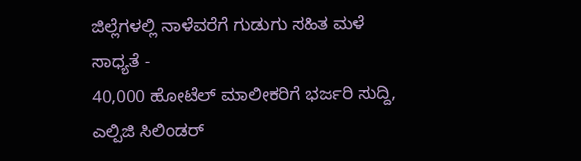ಜಿಲ್ಲೆಗಳಲ್ಲಿ ನಾಳೆವರೆಗೆ ಗುಡುಗು ಸಹಿತ ಮಳೆ ಸಾಧ್ಯತೆ -
40,000 ಹೋಟೆಲ್ ಮಾಲೀಕರಿಗೆ ಭರ್ಜರಿ ಸುದ್ದಿ, ಎಲ್ಪಿಜಿ ಸಿಲಿಂಡರ್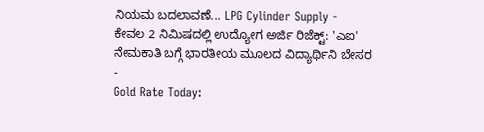ನಿಯಮ ಬದಲಾವಣೆ... LPG Cylinder Supply -
ಕೇವಲ 2 ನಿಮಿಷದಲ್ಲಿ ಉದ್ಯೋಗ ಅರ್ಜಿ ರಿಜೆಕ್ಟ್: 'ಎಐ' ನೇಮಕಾತಿ ಬಗ್ಗೆ ಭಾರತೀಯ ಮೂಲದ ವಿದ್ಯಾರ್ಥಿನಿ ಬೇಸರ -
Gold Rate Today: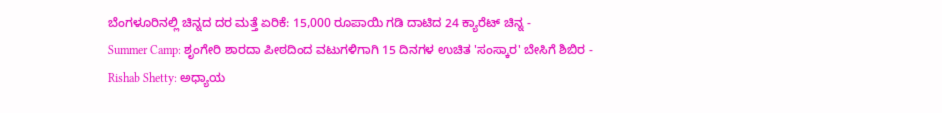ಬೆಂಗಳೂರಿನಲ್ಲಿ ಚಿನ್ನದ ದರ ಮತ್ತೆ ಏರಿಕೆ: 15,000 ರೂಪಾಯಿ ಗಡಿ ದಾಟಿದ 24 ಕ್ಯಾರೆಟ್ ಚಿನ್ನ -
Summer Camp: ಶೃಂಗೇರಿ ಶಾರದಾ ಪೀಠದಿಂದ ವಟುಗಳಿಗಾಗಿ 15 ದಿನಗಳ ಉಚಿತ 'ಸಂಸ್ಕಾರ' ಬೇಸಿಗೆ ಶಿಬಿರ -
Rishab Shetty: ಅಧ್ಯಾಯ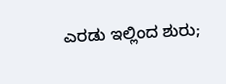ಎರಡು ಇಲ್ಲಿಂದ ಶುರು;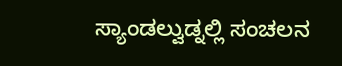ಸ್ಯಾಂಡಲ್ವುಡ್ನಲ್ಲಿ ಸಂಚಲನ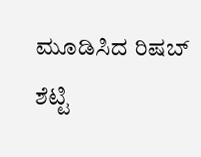ಮೂಡಿಸಿದ ರಿಷಬ್ ಶೆಟ್ಟಿ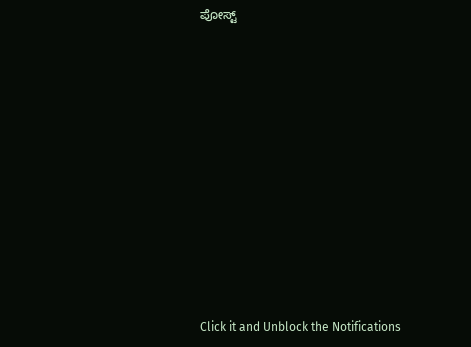ಪೋಸ್ಟ್












Click it and Unblock the Notifications